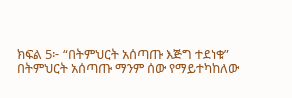ክፍል 5፦ “በትምህርት አሰጣጡ እጅግ ተደነቁ”
በትምህርት አሰጣጡ ማንም ሰው የማይተካከለው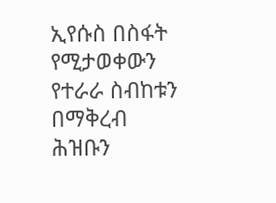ኢየሱስ በስፋት የሚታወቀውን የተራራ ስብከቱን በማቅረብ ሕዝቡን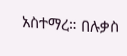አስተማረ። በሉቃስ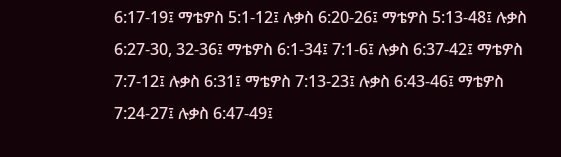6:17-19፤ ማቴዎስ 5:1-12፤ ሉቃስ 6:20-26፤ ማቴዎስ 5:13-48፤ ሉቃስ 6:27-30, 32-36፤ ማቴዎስ 6:1-34፤ 7:1-6፤ ሉቃስ 6:37-42፤ ማቴዎስ 7:7-12፤ ሉቃስ 6:31፤ ማቴዎስ 7:13-23፤ ሉቃስ 6:43-46፤ ማቴዎስ 7:24-27፤ ሉቃስ 6:47-49፤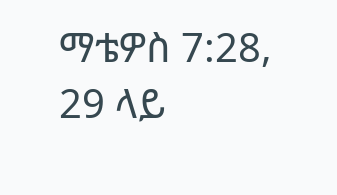ማቴዎስ 7:28, 29 ላይ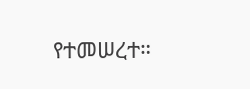የተመሠረተ።